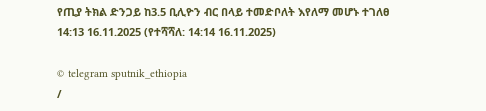የጢያ ትክል ድንጋይ ከ3.5 ቢሊዮን ብር በላይ ተመድቦለት እየለማ መሆኑ ተገለፀ
14:13 16.11.2025 (የተሻሻለ: 14:14 16.11.2025)

© telegram sputnik_ethiopia
/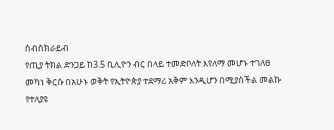ሰብስክራይብ
የጢያ ትክል ድንጋይ ከ3.5 ቢሊዮን ብር በላይ ተመድቦለት እየለማ መሆኑ ተገለፀ
መካነ ቅርሱ በአሁኑ ወቅት የኢትዮጵያ ተደማሪ አቅም እንዲሆን በሚያስችል መልኩ የተለያዩ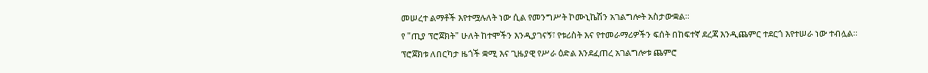መሠረተ ልማቶች እየተሟሉለት ነው ሲል የመንግሥት ኮሙኒኬሽን አገልግሎት አስታውቋል።
የ "ጢያ ፕሮጀክት" ሁለት ከተሞችን እንዲያገናኝ፣ የቱሪስት እና የተመራማሪዎችን ፍሰት በከፍተኛ ደረጃ እንዲጨምር ተደርጎ እየተሠራ ነው ተብሏል።
ፕሮጀክቱ ለበርካታ ዜጎች ቋሚ እና ጊዜያዊ የሥራ ዕድል እንደፈጠረ አገልግሎቱ ጨምሮ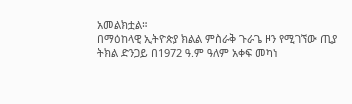አመልክቷል።
በማዕከላዊ ኢትዮጵያ ክልል ምስራቅ ጉራጌ ዞን የሚገኘው ጢያ ትክል ድንጋይ በ1972 ዓ.ም ዓለም አቀፍ መካነ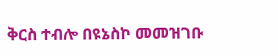ቅርስ ተብሎ በዩኔስኮ መመዝገቡ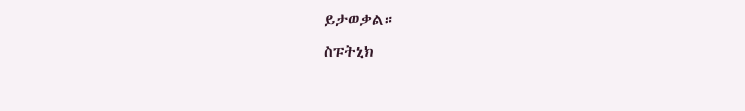ይታወቃል።
ስፑትኒክ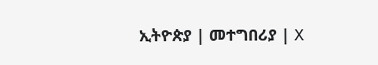ኢትዮጵያ | መተግበሪያ | X